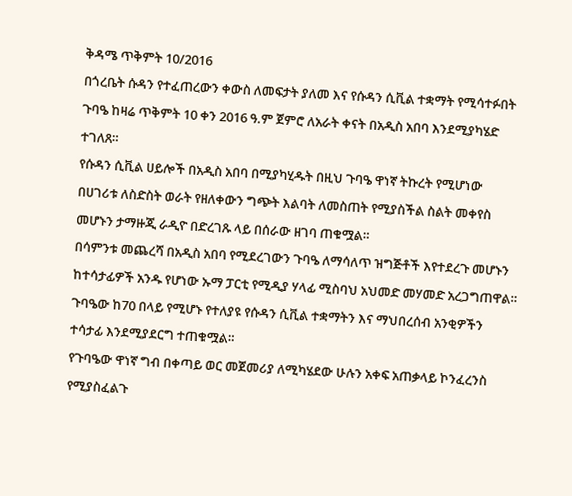ቅዳሜ ጥቅምት 10/2016
በጎረቤት ሱዳን የተፈጠረውን ቀውስ ለመፍታት ያለመ እና የሱዳን ሲቪል ተቋማት የሚሳተፉበት ጉባዔ ከዛሬ ጥቅምት 10 ቀን 2016 ዓ.ም ጀምሮ ለአራት ቀናት በአዲስ አበባ እንደሚያካሄድ ተገለጸ።
የሱዳን ሲቪል ሀይሎች በአዲስ አበባ በሚያካሂዱት በዚህ ጉባዔ ዋነኛ ትኩረት የሚሆነው በሀገሪቱ ለስድስት ወራት የዘለቀውን ግጭት እልባት ለመስጠት የሚያስችል ስልት መቀየስ መሆኑን ታማዙጂ ራዲዮ በድረገጹ ላይ በሰራው ዘገባ ጠቁሟል።
በሳምንቱ መጨረሻ በአዲስ አበባ የሚደረገውን ጉባዔ ለማሳለጥ ዝግጅቶች እየተደረጉ መሆኑን ከተሳታፊዎች አንዱ የሆነው ኡማ ፓርቲ የሚዲያ ሃላፊ ሚስባህ አህመድ መሃመድ አረጋግጠዋል።
ጉባዔው ከ70 በላይ የሚሆኑ የተለያዩ የሱዳን ሲቪል ተቋማትን እና ማህበረሰብ አንቂዎችን ተሳታፊ እንደሚያደርግ ተጠቁሟል።
የጉባዔው ዋነኛ ግብ በቀጣይ ወር መጀመሪያ ለሚካሄደው ሁሉን አቀፍ አጠቃላይ ኮንፈረንስ የሚያስፈልጉ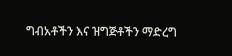ግብአቶችን እና ዝግጅቶችን ማድረግ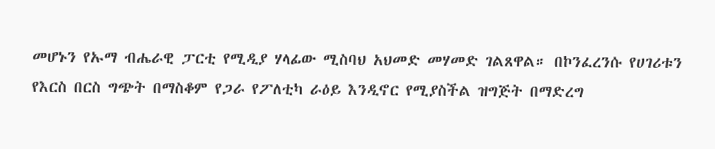መሆኑን የኡማ ብሔራዊ ፓርቲ የሚዲያ ሃላፊው ሚስባህ አህመድ መሃመድ ገልጸዋል። በኮንፈረንሱ የሀገሪቱን የእርስ በርስ ግጭት በማስቆም የጋራ የፖለቲካ ራዕይ እንዲኖር የሚያስችል ዝግጅት በማድረግ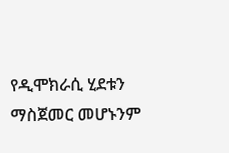የዲሞክራሲ ሂደቱን ማስጀመር መሆኑንም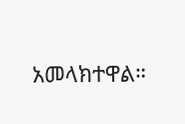አመላክተዋል።